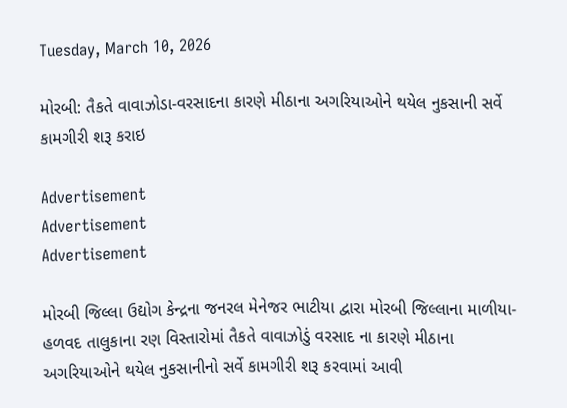Tuesday, March 10, 2026

મોરબી: તૈકતે વાવાઝોડા-વરસાદના કારણે મીઠાના અગરિયાઓને થયેલ નુકસાની સર્વે કામગીરી શરૂ કરાઇ

Advertisement
Advertisement
Advertisement

મોરબી જિલ્લા ઉદ્યોગ કેન્દ્રના જનરલ મેનેજર ભાટીયા દ્વારા મોરબી જિલ્લાના માળીયા-હળવદ તાલુકાના રણ વિસ્તારોમાં તૈકતે વાવાઝોડું વરસાદ ના કારણે મીઠાના અગરિયાઓને થયેલ નુકસાનીનો સર્વે કામગીરી શરૂ કરવામાં આવી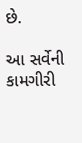છે.

આ સર્વેની કામગીરી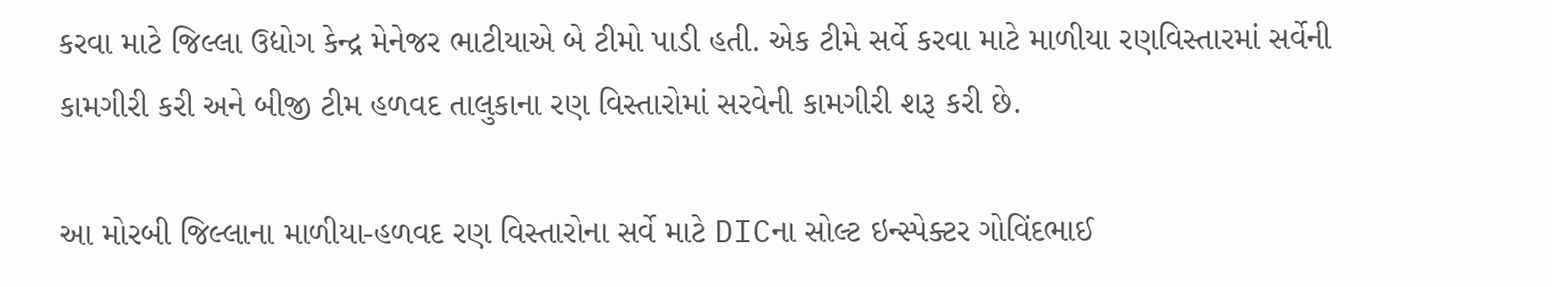કરવા માટે જિલ્લા ઉદ્યોગ કેન્દ્ર મેનેજર ભાટીયાએ બે ટીમો પાડી હતી. એક ટીમે સર્વે કરવા માટે માળીયા રણવિસ્તારમાં સર્વેની કામગીરી કરી અને બીજી ટીમ હળવદ તાલુકાના રણ વિસ્તારોમાં સરવેની કામગીરી શરૂ કરી છે.

આ મોરબી જિલ્લાના માળીયા-હળવદ રણ વિસ્તારોના સર્વે માટે DICના સોલ્ટ ઇન્સ્પેક્ટર ગોવિંદભાઈ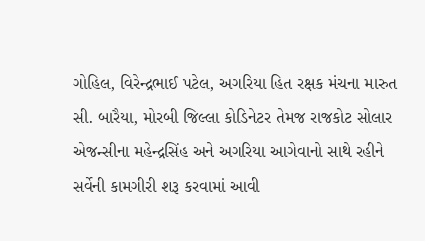ગોહિલ, વિરેન્દ્રભાઈ પટેલ, અગરિયા હિત રક્ષક મંચના મારુત સી. બારૈયા, મોરબી જિલ્લા કોડિનેટર તેમજ રાજકોટ સોલાર એજન્સીના મહેન્દ્રસિંહ અને અગરિયા આગેવાનો સાથે રહીને સર્વેની કામગીરી શરૂ કરવામાં આવી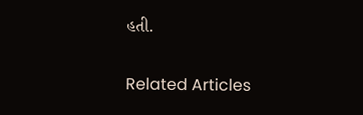હતી.

Related Articles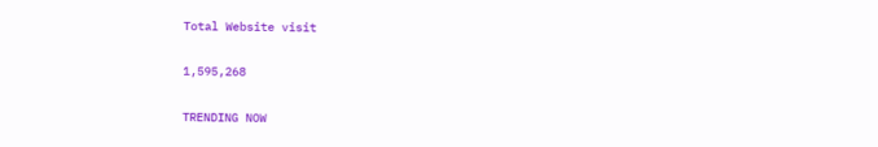Total Website visit

1,595,268

TRENDING NOW